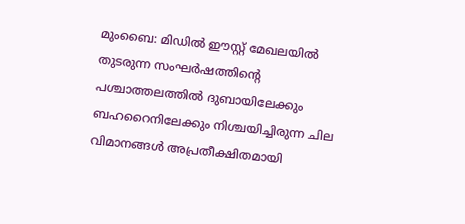മുംബൈ: മിഡിൽ ഈസ്റ്റ് മേഖലയിൽ തുടരുന്ന സംഘർഷത്തിന്റെ പശ്ചാത്തലത്തിൽ ദുബായിലേക്കും ബഹറൈനിലേക്കും നിശ്ചയിച്ചിരുന്ന ചില വിമാനങ്ങൾ അപ്രതീക്ഷിതമായി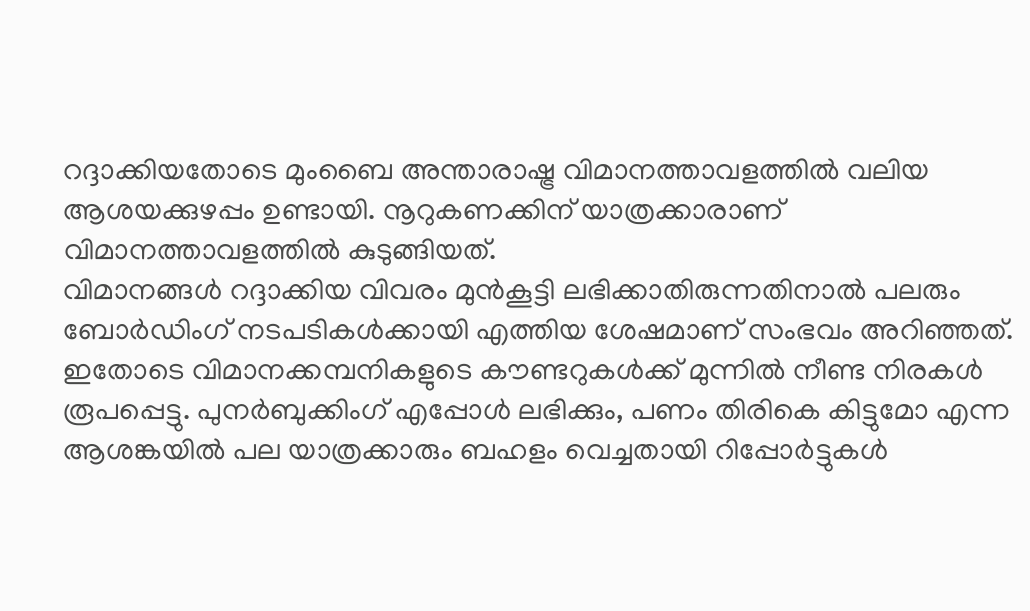റദ്ദാക്കിയതോടെ മുംബൈ അന്താരാഷ്ട്ര വിമാനത്താവളത്തിൽ വലിയ ആശയക്കുഴപ്പം ഉണ്ടായി. നൂറുകണക്കിന് യാത്രക്കാരാണ് വിമാനത്താവളത്തിൽ കുടുങ്ങിയത്.
വിമാനങ്ങൾ റദ്ദാക്കിയ വിവരം മുൻകൂട്ടി ലഭിക്കാതിരുന്നതിനാൽ പലരും ബോർഡിംഗ് നടപടികൾക്കായി എത്തിയ ശേഷമാണ് സംഭവം അറിഞ്ഞത്. ഇതോടെ വിമാനക്കമ്പനികളുടെ കൗണ്ടറുകൾക്ക് മുന്നിൽ നീണ്ട നിരകൾ രൂപപ്പെട്ടു. പുനർബുക്കിംഗ് എപ്പോൾ ലഭിക്കും, പണം തിരികെ കിട്ടുമോ എന്ന ആശങ്കയിൽ പല യാത്രക്കാരും ബഹളം വെച്ചതായി റിപ്പോർട്ടുകൾ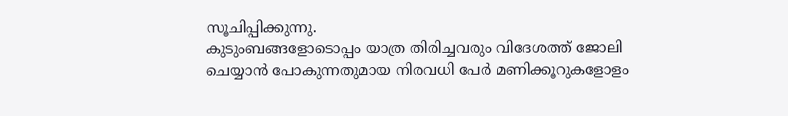സൂചിപ്പിക്കുന്നു.
കുടുംബങ്ങളോടൊപ്പം യാത്ര തിരിച്ചവരും വിദേശത്ത് ജോലി ചെയ്യാൻ പോകുന്നതുമായ നിരവധി പേർ മണിക്കൂറുകളോളം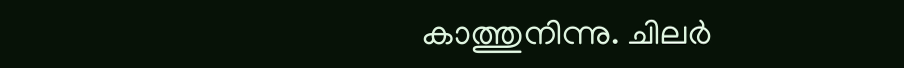കാത്തുനിന്നു. ചിലർ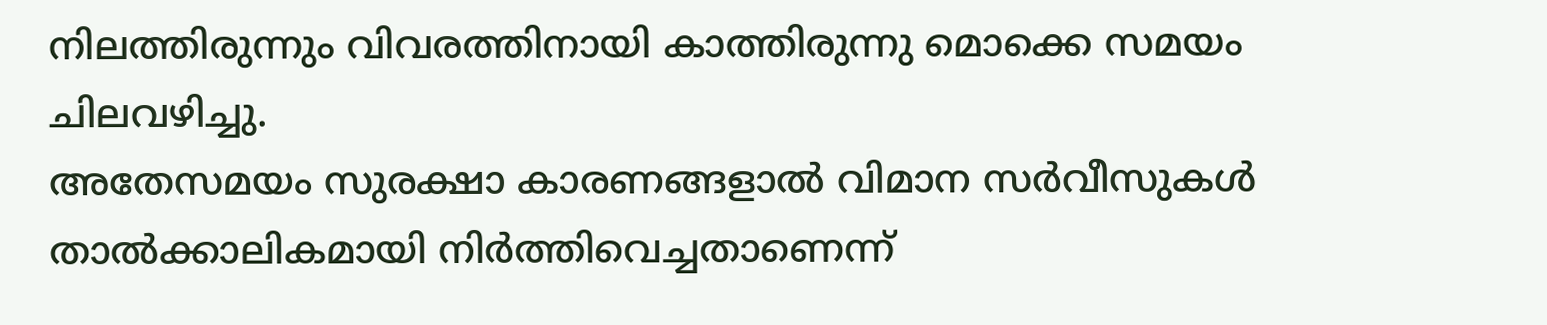നിലത്തിരുന്നും വിവരത്തിനായി കാത്തിരുന്നു മൊക്കെ സമയം ചിലവഴിച്ചു.
അതേസമയം സുരക്ഷാ കാരണങ്ങളാൽ വിമാന സർവീസുകൾ താൽക്കാലികമായി നിർത്തിവെച്ചതാണെന്ന്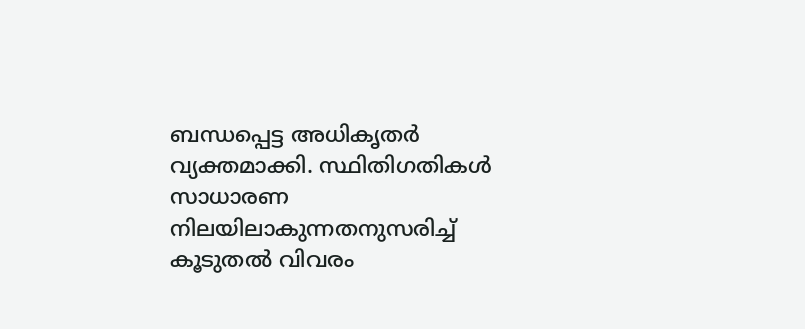ബന്ധപ്പെട്ട അധികൃതർ വ്യക്തമാക്കി. സ്ഥിതിഗതികൾ സാധാരണ നിലയിലാകുന്നതനുസരിച്ച് കൂടുതൽ വിവരം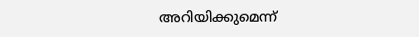അറിയിക്കുമെന്ന്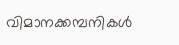വിമാനക്കമ്പനികൾ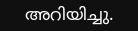അറിയിച്ചു.